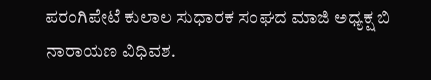ಪರಂಗಿಪೇಟೆ ಕುಲಾಲ ಸುಧಾರಕ ಸಂಘದ ಮಾಜಿ ಅಧ್ಯಕ್ಷ ಬಿ ನಾರಾಯಣ ವಿಧಿವಶ.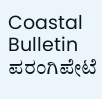Coastal Bulletin
ಪರಂಗಿಪೇಟೆ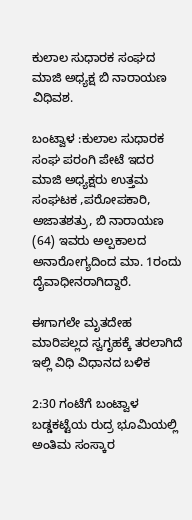ಕುಲಾಲ ಸುಧಾರಕ ಸಂಘದ ಮಾಜಿ ಅಧ್ಯಕ್ಷ ಬಿ ನಾರಾಯಣ ವಿಧಿವಶ.

ಬಂಟ್ವಾಳ :ಕುಲಾಲ ಸುಧಾರಕ ಸಂಘ ಪರಂಗಿ ಪೇಟೆ ಇದರ ಮಾಜಿ ಅಧ್ಯಕ್ಷರು ಉತ್ತಮ ಸಂಘಟಕ ,ಪರೋಪಕಾರಿ, ಅಜಾತಶತ್ರು, ಬಿ ನಾರಾಯಣ (64) ಇವರು ಅಲ್ಪಕಾಲದ ಅನಾರೋಗ್ಯದಿಂದ ಮಾ. 1ರಂದು ದೈವಾಧೀನರಾಗಿದ್ದಾರೆ.

ಈಗಾಗಲೇ ಮೃತದೇಹ ಮಾರಿಪಲ್ಲದ ಸ್ವಗೃಹಕ್ಕೆ ತರಲಾಗಿದೆ ಇಲ್ಲಿ ವಿಧಿ ವಿಧಾನದ ಬಳಿಕ

2:30 ಗಂಟೆಗೆ ಬಂಟ್ವಾಳ ಬಡ್ಡಕಟ್ಟೆಯ ರುದ್ರ ಭೂಮಿಯಲ್ಲಿ ಅಂತಿಮ ಸಂಸ್ಕಾರ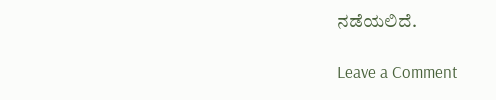ನಡೆಯಲಿದೆ.

Leave a Comment